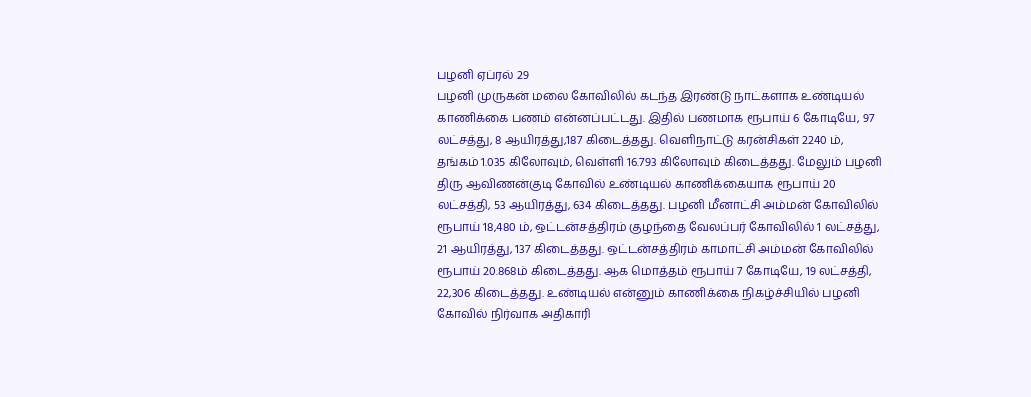பழனி ஏப்ரல் 29
பழனி முருகன் மலை கோவிலில் கடந்த இரண்டு நாட்களாக உண்டியல் காணிக்கை பணம் என்னப்பட்டது. இதில் பணமாக ரூபாய் 6 கோடியே, 97 லட்சத்து, 8 ஆயிரத்து,187 கிடைத்தது. வெளிநாட்டு கரன்சிகள் 2240 ம், தங்கம் 1.035 கிலோவும், வெள்ளி 16.793 கிலோவும் கிடைத்தது. மேலும் பழனி திரு ஆவிணன்குடி கோவில் உண்டியல் காணிக்கையாக ரூபாய் 20 லட்சத்தி, 53 ஆயிரத்து, 634 கிடைத்தது. பழனி மீனாட்சி அம்மன் கோவிலில் ரூபாய் 18,480 ம், ஒட்டன்சத்திரம் குழந்தை வேலப்பர் கோவிலில் 1 லட்சத்து, 21 ஆயிரத்து, 137 கிடைத்தது. ஒட்டன்சத்திரம் காமாட்சி அம்மன் கோவிலில் ரூபாய் 20.868ம் கிடைத்தது. ஆக மொத்தம் ரூபாய் 7 கோடியே, 19 லட்சத்தி, 22,306 கிடைத்தது. உண்டியல் என்னும் காணிக்கை நிகழ்ச்சியில் பழனி கோவில் நிர்வாக அதிகாரி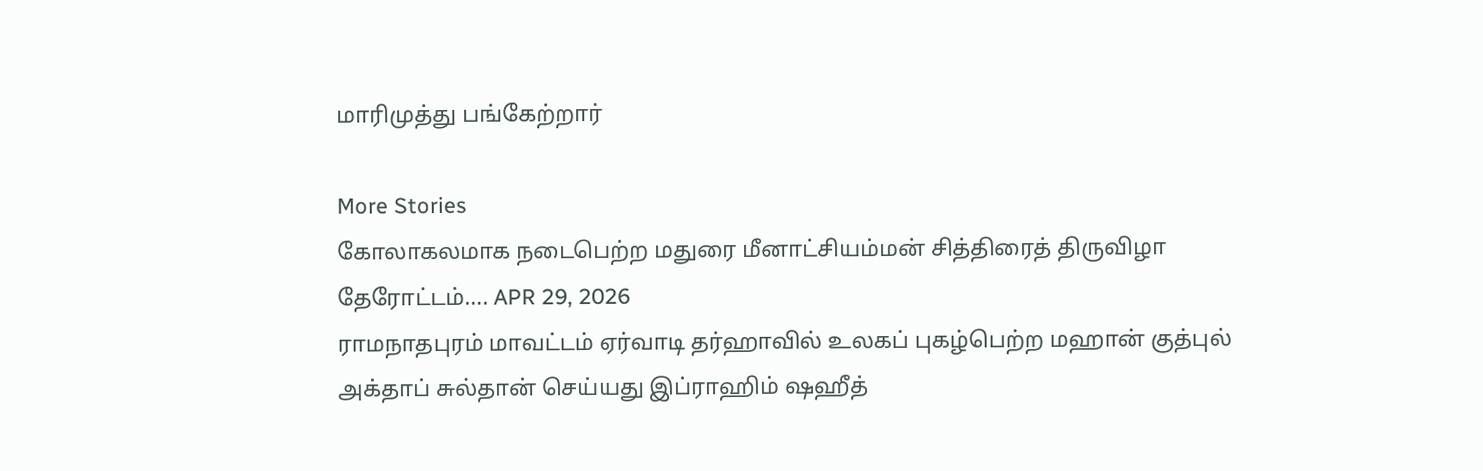மாரிமுத்து பங்கேற்றார்

More Stories
கோலாகலமாக நடைபெற்ற மதுரை மீனாட்சியம்மன் சித்திரைத் திருவிழா தேரோட்டம்…. APR 29, 2026
ராமநாதபுரம் மாவட்டம் ஏர்வாடி தர்ஹாவில் உலகப் புகழ்பெற்ற மஹான் குத்புல் அக்தாப் சுல்தான் செய்யது இப்ராஹிம் ஷஹீத்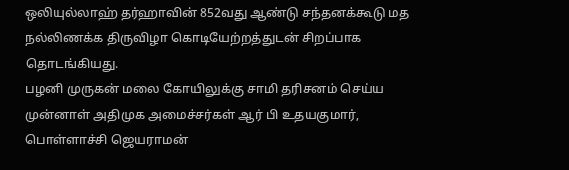ஒலியுல்லாஹ் தர்ஹாவின் 852வது ஆண்டு சந்தனக்கூடு மத நல்லிணக்க திருவிழா கொடியேற்றத்துடன் சிறப்பாக தொடங்கியது.
பழனி முருகன் மலை கோயிலுக்கு சாமி தரிசனம் செய்ய முன்னாள் அதிமுக அமைச்சர்கள் ஆர் பி உதயகுமார், பொள்ளாச்சி ஜெயராமன்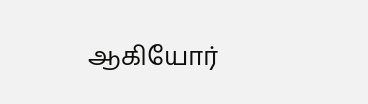ஆகியோர்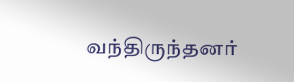வந்திருந்தனர்